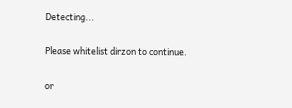Detecting...

Please whitelist dirzon to continue.

or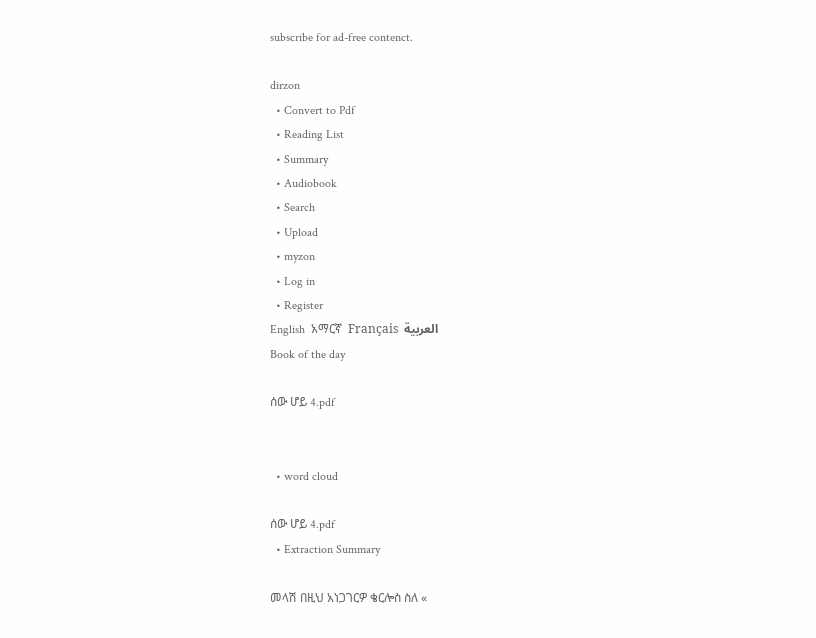subscribe for ad-free contenct.

dirzon
  • Convert to Pdf
  • Reading List
  • Summary
  • Audiobook
  • Search
  • Upload
  • myzon
  • Log in
  • Register
English  አማርኛ  Français  العربية
Book of the day

ሰው ሆይ 4.pdf


  • word cloud

ሰው ሆይ 4.pdf
  • Extraction Summary

መላሽ በዚህ አነጋገርዎ ቄርሎስ ስለ «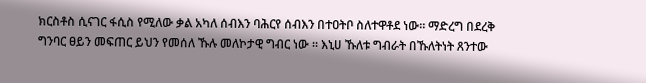ክርስቶስ ሲናገር ፋሲስ የሚለው ቃል አካለ ሰብእን ባሕርየ ሰብእን በተዐትቦ ስለተዋቶደ ነው። ማድረግ በደረቅ ግንባር ፀይን መፍጠር ይህን የመሰለ ኹሉ መለኮታዊ ግብር ነው ። እኒሀ ኹለቱ ግብራት በኹለትነት ጸንተው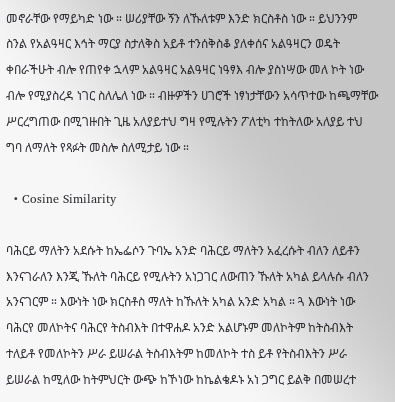መኖራቸው የማይካድ ነው ። ሠሪያቸው ኝን ለኹለቱም እንድ ክርስቶስ ነው ። ይህንንም ስንል የአልዓዛር እኅት ማርያ ስታለቅስ አይቶ ተንሰቅስቆ ያለቀሰና አልዓዛርን ወዴት ቀበራችሁት ብሎ የጠየቀ ኋላም አልዓዛር አልዓዛር ነዓፃእ ብሎ ያስነሣው መለ ኮት ነው ብሎ የሚያስረዳ ነገር ስለሌለ ነው ። ብዙዎችን ሀገሮች ነፃነታቸውን አሳጥተው ከጫማቸው ሥርረግጠው በሚገዙበት ጊዜ አለያይተህ ግዛ የሚሉትን ፖለቲካ ተከትለው አለያይ ተህ ግባ ለማለት የጻፉት መስሎ ስለሚታይ ነው ።

  • Cosine Similarity

ባሕርይ ማለትን አደሱት ከኤፌሶን ጉባኤ አንድ ባሕርይ ማለትን አፈረሱት ብለን ለይቶን እንናገራለን እንጂ ኹለት ባሕርይ የሚሉትን አነጋገር ለውጠን ኹለት አካል ይላሉሱ ብለን አንናገርም ። እውነት ነው ክርስቶስ ማለት ከኹለት አካል አንድ አካል ። ጓ እውነት ነው ባሕርየ መለኮትና ባሕርየ ትስብእት በተዋሐዶ አንድ አልሆኑም መለኮትም ከትስብእት ተለይቶ የመለኮትን ሥራ ይሠራል ትስብእትም ከመለኮት ተስ ይቶ የትስብእትን ሥራ ይሠራል ከሚለው ከትምህርት ውጭ ከኾነው ከኬልቄዶኑ አነ ጋግር ይልቅ በመሠረተ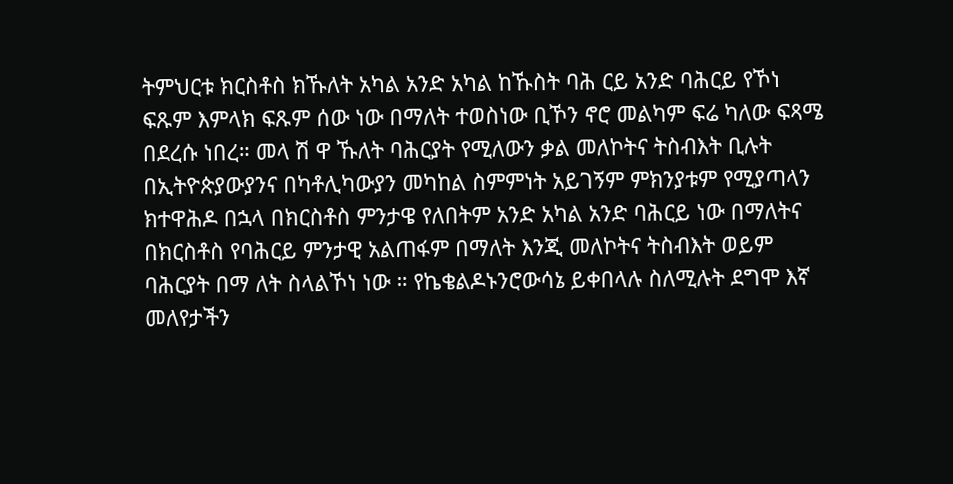ትምህርቱ ክርስቶስ ክኹለት አካል አንድ አካል ከኹስት ባሕ ርይ አንድ ባሕርይ የኾነ ፍጹም እምላክ ፍጹም ሰው ነው በማለት ተወስነው ቢኾን ኖሮ መልካም ፍሬ ካለው ፍጻሜ በደረሱ ነበረ። መላ ሽ ዋ ኹለት ባሕርያት የሚለውን ቃል መለኮትና ትስብእት ቢሉት በኢትዮጵያውያንና በካቶሊካውያን መካከል ስምምነት አይገኝም ምክንያቱም የሚያጣላን ክተዋሕዶ በኋላ በክርስቶስ ምንታዌ የለበትም አንድ አካል አንድ ባሕርይ ነው በማለትና በክርስቶስ የባሕርይ ምንታዊ አልጠፋም በማለት እንጂ መለኮትና ትስብእት ወይም ባሕርያት በማ ለት ስላልኾነ ነው ። የኬቄልዶኑንሮውሳኔ ይቀበላሉ ስለሚሉት ደግሞ እኛ መለየታችን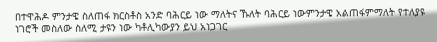በተዋሕዶ ምንታዌ ስለጠፋ ክርስቶስ አንድ ባሕርይ ነው ማለትና ኹለት ባሕርይ ነውምንታዌ አልጠፋምማለት የተለያዩ ነገሮች መስለው ስለሚ ታዩን ነው ካቶሊካውያን ይህ አነጋገር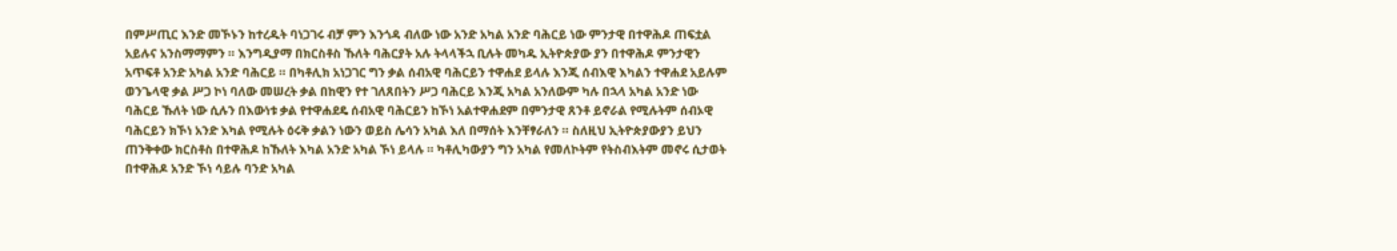በምሥጢር እንድ መኾኑን ከተረዱት ባነጋገሩ ብቻ ምን እንጎዳ ብለው ነው አንድ አካል አንድ ባሕርይ ነው ምንታዊ በተዋሕዶ ጠፍቷል አይሉና አንስማማምን ። እንግዲያማ በክርስቶስ ኹለት ባሕርያት አሉ ትላላችኋ ቢሉት መካዱ ኢትዮጵያው ያን በተዋሕዶ ምንታዊን አጥፍቶ አንድ አካል አንድ ባሕርይ ። በካቶሊክ አነጋገር ግን ቃል ሰብአዊ ባሕርይን ተዋሐደ ይላሉ እንጂ ሰብእዊ እካልን ተዋሐደ አይሉም ወንጌላዊ ቃል ሥጋ ኮነ ባለው መሠረት ቃል በከዊን የተ ገለጸበትን ሥጋ ባሕርይ እንጂ አካል አንለውም ካሉ በኋላ አካል አንድ ነው ባሕርይ ኹለት ነው ሲሉን በእውነቱ ቃል የተዋሐደዴ ሰብአዊ ባሕርይን ከኾነ አልተዋሐደም በምንታዊ ጸንቶ ይኖራል የሚሉትም ሰብኦዊ ባሕርይን ክኾነ አንድ እካል የሚሉት ዕሩቅ ቃልን ነውን ወይስ ሌሳን አካል እለ በማሰት እንቸፃራለን ። ስለዚህ ኢትዮጵያውያን ይህን ጠንቅቀው ክርስቶስ በተዋሕዶ ከኹለት እካል አንድ አካል ኾነ ይላሉ ። ካቶሊካውያን ግን አካል የመለኮትም የትስብእትም መኖሩ ሲታወት በተዋሕዶ አንድ ኾነ ሳይሉ ባንድ አካል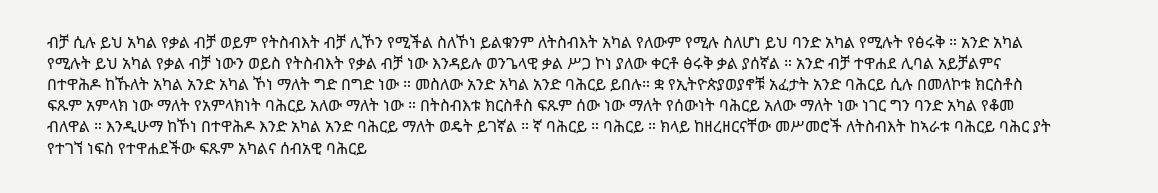ብቻ ሲሉ ይህ አካል የቃል ብቻ ወይም የትስብእት ብቻ ሊኾን የሚችል ስለኾነ ይልቁንም ለትስብእት አካል የለውም የሚሉ ስለሆነ ይህ ባንድ አካል የሚሉት የፅሩቅ ። አንድ አካል የሚሉት ይህ አካል የቃል ብቻ ነውን ወይስ የትስብእት የቃል ብቻ ነው እንዳይሉ ወንጌላዊ ቃል ሥጋ ኮነ ያለው ቀርቶ ፅሩቅ ቃል ያሰኛል ። አንድ ብቻ ተዋሐደ ሊባል አይቻልምና በተዋሕዶ ከኹለት አካል አንድ አካል ኾነ ማለት ግድ በግድ ነው ። መስለው አንድ አካል አንድ ባሕርይ ይበሉ። ቋ የኢትዮጵያወያኖቹ አፈታት አንድ ባሕርይ ሲሉ በመለኮቱ ክርስቶስ ፍጹም አምላክ ነው ማለት የአምላክነት ባሕርይ አለው ማለት ነው ። በትስብእቱ ክርስቶስ ፍጹም ሰው ነው ማለት የሰውነት ባሕርይ አለው ማለት ነው ነገር ግን ባንድ አካል የቆመ ብለዋል ። እንዲሁማ ከኾነ በተዋሕዶ እንድ አካል አንድ ባሕርይ ማለት ወዴት ይገኛል ። ኛ ባሕርይ ። ባሕርይ ። ክላይ ከዘረዘርናቸው መሥመሮች ለትስብእት ከኣራቱ ባሕርይ ባሕር ያት የተገኘ ነፍስ የተዋሐደችው ፍጹም አካልና ሰብአዊ ባሕርይ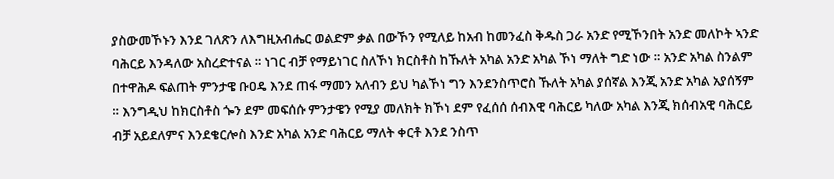ያስውመኾኑን እንደ ገለጽን ለእግዚአብሔር ወልድም ቃል በውኾን የሚለይ ከአብ ከመንፈስ ቅዱስ ጋራ አንድ የሚኾንበት አንድ መለኮት ኣንድ ባሕርይ እንዳለው አስረድተናል ። ነገር ብቻ የማይነገር ስለኾነ ክርስቶስ ከኹለት አካል አንድ አካል ኾነ ማለት ግድ ነው ። አንድ አካል ስንልም በተዋሕዶ ፍልጠት ምንታዌ ቡዐዴ እንደ ጠፋ ማመን አለብን ይህ ካልኾነ ግን እንደንስጥሮስ ኹለት አካል ያሰኛል እንጂ አንድ አካል አያሰኝም ። እንግዲህ ከክርስቶስ ጐን ደም መፍሰሱ ምንታዌን የሚያ መለክት ክኾነ ደም የፈሰሰ ሰብእዊ ባሕርይ ካለው አካል እንጂ ክሰብአዊ ባሕርይ ብቻ አይደለምና እንደቄርሎስ እንድ አካል አንድ ባሕርይ ማለት ቀርቶ እንደ ንስጥ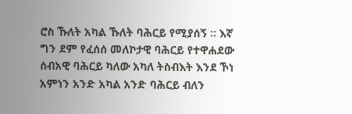ሮስ ኹለት አካል ኹለት ባሕርይ የሚያሰኝ ። እኛ ግን ደም የፈሰሰ መለኮታዊ ባሕርይ የተዋሐደው ሰብአዊ ባሕርይ ካለው አካለ ትስብእት እንደ ኾነ አምነን አንድ አካል አንድ ባሕርይ ብለን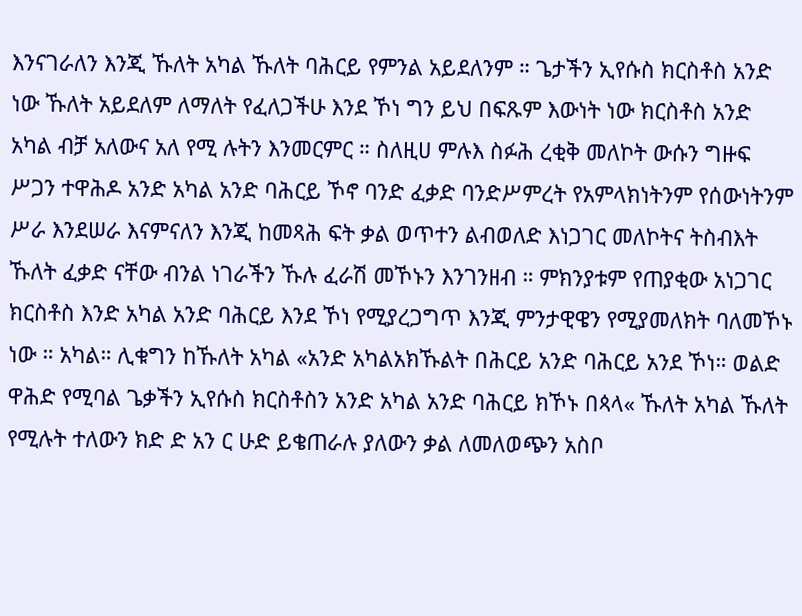እንናገራለን እንጂ ኹለት አካል ኹለት ባሕርይ የምንል አይደለንም ። ጌታችን ኢየሱስ ክርስቶስ አንድ ነው ኹለት አይደለም ለማለት የፈለጋችሁ እንደ ኾነ ግን ይህ በፍጹም እውነት ነው ክርስቶስ አንድ አካል ብቻ አለውና አለ የሚ ሉትን እንመርምር ። ስለዚሀ ምሉእ ስፉሕ ረቂቅ መለኮት ውሱን ግዙፍ ሥጋን ተዋሕዶ አንድ አካል አንድ ባሕርይ ኾኖ ባንድ ፈቃድ ባንድሥምረት የአምላክነትንም የሰውነትንም ሥራ እንደሠራ እናምናለን እንጂ ከመጻሕ ፍት ቃል ወጥተን ልብወለድ እነጋገር መለኮትና ትስብእት ኹለት ፈቃድ ናቸው ብንል ነገራችን ኹሉ ፈራሽ መኾኑን እንገንዘብ ። ምክንያቱም የጠያቂው አነጋገር ክርስቶስ እንድ አካል አንድ ባሕርይ እንደ ኾነ የሚያረጋግጥ እንጂ ምንታዊዌን የሚያመለክት ባለመኾኑ ነው ። አካል። ሊቁግን ከኹለት አካል «አንድ አካልአክኹልት በሕርይ አንድ ባሕርይ አንደ ኾነ። ወልድ ዋሕድ የሚባል ጌቃችን ኢየሱስ ክርስቶስን አንድ አካል አንድ ባሕርይ ክኾኑ በጳላ« ኹለት አካል ኹለት የሚሉት ተለውን ክድ ድ አን ር ሁድ ይቄጠራሉ ያለውን ቃል ለመለወጭን አስቦ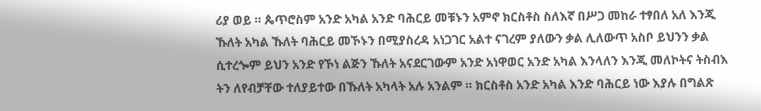ሪያ ወይ ። ጴጥሮስም አንድ አካል አንድ ባሕርይ መቹኑን አምኖ ክርስቶስ ስለእኛ በሥጋ መከራ ተፃበለ አለ እንጂ ኹለት አካል ኹለት ባሕርይ መኾኑን በሚያስረዳ አነጋገር አልተ ናገረም ያለውን ቃል ሊለውጥ አስቦ ይህንን ቃል ሲተረጐም ይህን አንድ የኾነ ልጅን ኹለት አናደርገውም አንድ አነዋወር አንድ አካል እንላለን እንጂ መለኮትና ትስብእ ትን ለየብቻቸው ተለያይተው በኹለት አካላት አሉ አንልም ። ክርስቶስ አንድ አካል እንድ ባሕርይ ነው እያሉ በግልጽ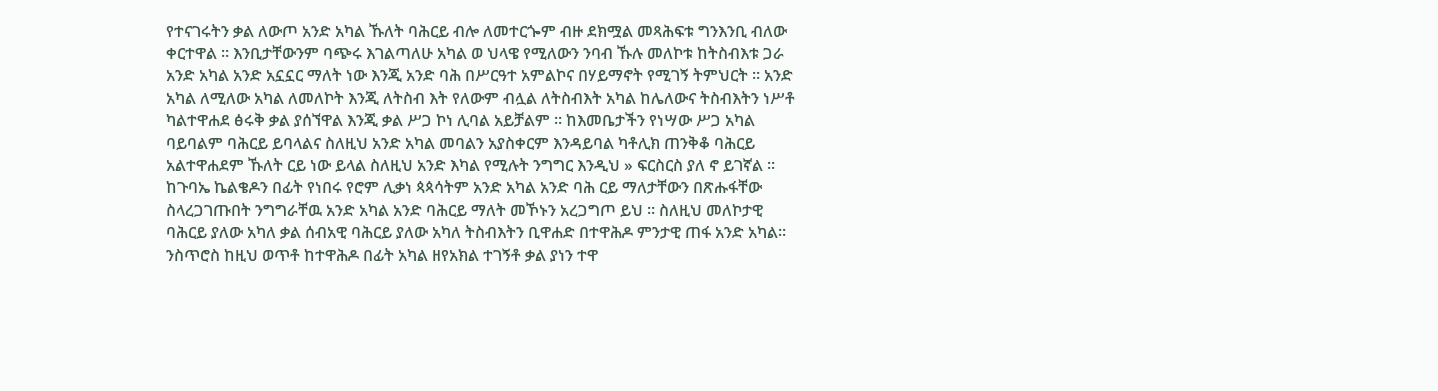የተናገሩትን ቃል ለውጦ አንድ አካል ኹለት ባሕርይ ብሎ ለመተርጐም ብዙ ደክሟል መጻሕፍቱ ግንእንቢ ብለው ቀርተዋል ። እንቢታቸውንም ባጭሩ እገልጣለሁ አካል ወ ህላዌ የሚለውን ንባብ ኹሉ መለኮቱ ከትስብእቱ ጋራ አንድ አካል አንድ አኗኗር ማለት ነው እንጂ አንድ ባሕ በሥርዓተ አምልኮና በሃይማኖት የሚገኝ ትምህርት ። አንድ አካል ለሚለው አካል ለመለኮት እንጂ ለትስብ እት የለውም ብሏል ለትስብእት አካል ከሌለውና ትስብእትን ነሥቶ ካልተዋሐደ ፅሩቅ ቃል ያሰኘዋል እንጂ ቃል ሥጋ ኮነ ሊባል አይቻልም ። ከእመቤታችን የነሣው ሥጋ አካል ባይባልም ባሕርይ ይባላልና ስለዚህ አንድ አካል መባልን አያስቀርም እንዳይባል ካቶሊክ ጠንቅቆ ባሕርይ አልተዋሐደም ኹለት ርይ ነው ይላል ስለዚህ አንድ እካል የሚሉት ንግግር እንዲህ » ፍርስርስ ያለ ኖ ይገኛል ። ከጉባኤ ኬልቄዶን በፊት የነበሩ የሮም ሊቃነ ጳጳሳትም አንድ አካል አንድ ባሕ ርይ ማለታቸውን በጽሑፋቸው ስላረጋገጡበት ንግግራቸዉ አንድ አካል አንድ ባሕርይ ማለት መኾኑን አረጋግጦ ይህ ። ስለዚህ መለኮታዊ ባሕርይ ያለው አካለ ቃል ሰብአዊ ባሕርይ ያለው አካለ ትስብእትን ቢዋሐድ በተዋሕዶ ምንታዊ ጠፋ አንድ አካል። ንስጥሮስ ከዚህ ወጥቶ ከተዋሕዶ በፊት አካል ዘየአክል ተገኝቶ ቃል ያነን ተዋ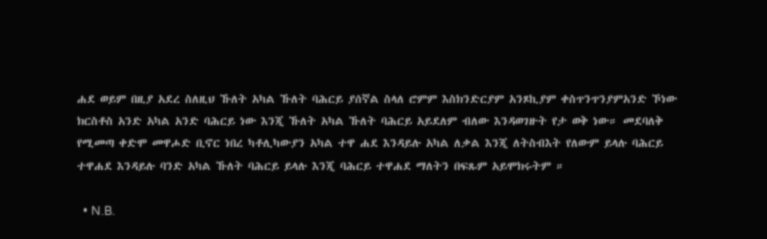ሐደ ወይም በዚያ አደረ ስለዚህ ኹለት አካል ኹለት ባሕርይ ያሰኛል ስላለ ሮምም እስክንድርያም አንጾኪያም ቀስጥንጥንያምአንድ ኾነው ክርስቶስ አንድ አካል አንድ ባሕርይ ነው እንጂ ኹለት አካል ኹለት ባሕርይ አይደለም ብለው እንዳወገዙት የታ ወቅ ነው። መደባለቅ የሚመጣ ቀድሞ መዋሖድ ቢኖር ነበረ ካቶሊካውያን አካል ተዋ ሐደ እንዳይሉ አካል ለቃል እንጂ ለትስብእት የለውም ይላሉ ባሕርይ ተዋሐደ እንዳይሉ ባንድ አካል ኹለት ባሕርይ ይላሉ እንጂ ባሕርይ ተዋሐደ ማለትን በፍጹም አይሞክሩትም ።

  • N.B.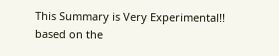This Summary is Very Experimental!! based on the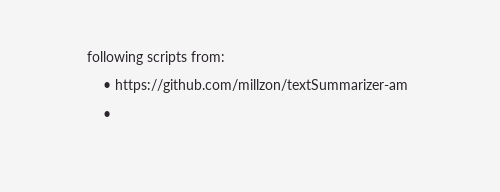following scripts from:
    • https://github.com/millzon/textSummarizer-am
    •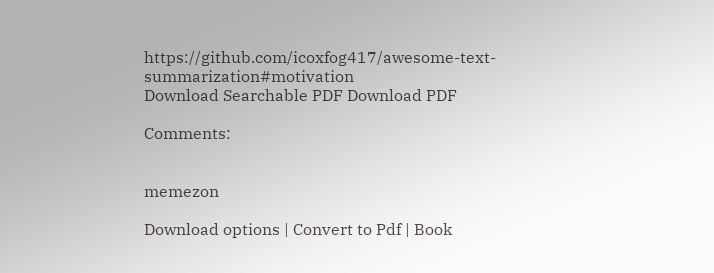https://github.com/icoxfog417/awesome-text-summarization#motivation
Download Searchable PDF Download PDF

Comments:


memezon

Download options | Convert to Pdf | Book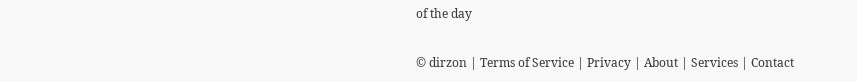of the day

© dirzon | Terms of Service | Privacy | About | Services | Contact